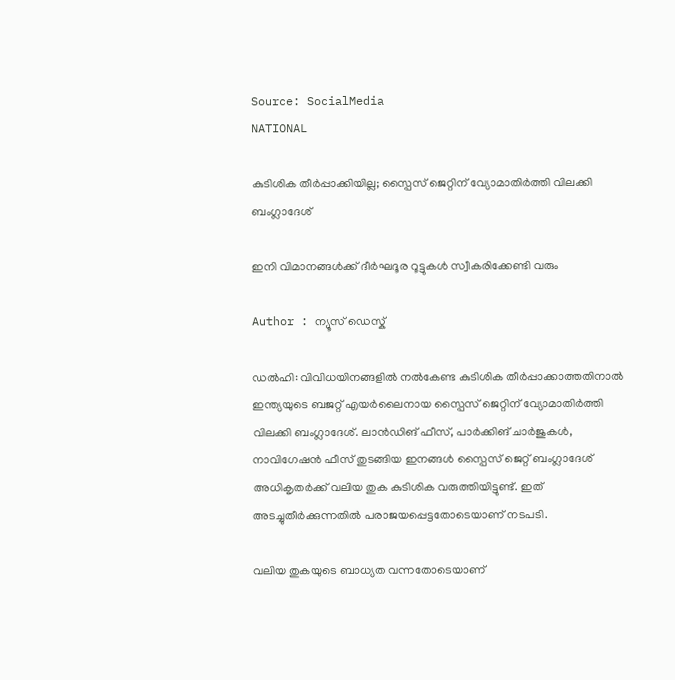Source: SocialMedia
NATIONAL

കുടിശിക തീർപ്പാക്കിയില്ല; സ്പൈസ് ജെറ്റിന് വ്യോമാതിർത്തി വിലക്കി ബംഗ്ലാദേശ്

ഇനി വിമാനങ്ങൾക്ക് ദീർഘദൂര റൂട്ടുകൾ സ്വീകരിക്കേണ്ടി വരും

Author : ന്യൂസ് ഡെസ്ക്

ഡൽഹി: വിവിധയിനങ്ങളിൽ നൽകേണ്ട കുടിശിക തീർപ്പാക്കാത്തതിനാൽ ഇന്ത്യയുടെ ബജറ്റ് എയർലൈനായ സ്പൈസ് ജെറ്റിന് വ്യോമാതിർത്തി വിലക്കി ബംഗ്ലാദേശ്. ലാൻഡിങ് ഫീസ്, പാർക്കിങ് ചാർജുകൾ, നാവിഗേഷൻ ഫീസ് തുടങ്ങിയ ഇനങ്ങൾ സ്പൈസ് ജെറ്റ് ബംഗ്ലാദേശ് അധികൃതർക്ക് വലിയ തുക കുടിശിക വരുത്തിയിട്ടുണ്ട്. ഇത് അടച്ചുതീർക്കുന്നതിൽ പരാജയപ്പെട്ടതോടെയാണ് നടപടി.

വലിയ തുകയുടെ ബാധ്യത വന്നതോടെയാണ്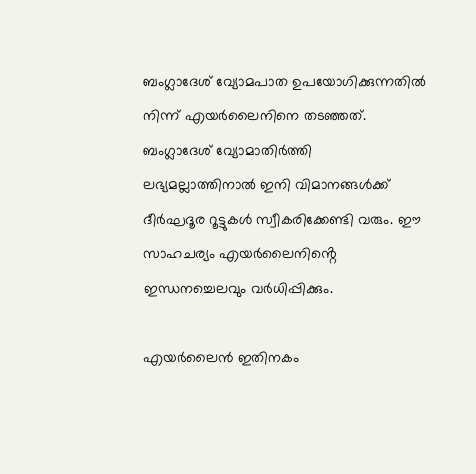ബംഗ്ലാദേശ് വ്യോമപാത ഉപയോഗിക്കുന്നതിൽ നിന്ന് എയർലൈനിനെ തടഞ്ഞത്. ബംഗ്ലാദേശ് വ്യോമാതിർത്തി ലഭ്യമല്ലാത്തിനാൽ ഇനി വിമാനങ്ങൾക്ക് ദീർഘദൂര റൂട്ടുകൾ സ്വീകരിക്കേണ്ടി വരും. ഈ സാഹചര്യം എയർലൈനിൻ്റെ ഇന്ധനച്ചെലവും വർധിപ്പിക്കും.

എയർലൈൻ ഇതിനകം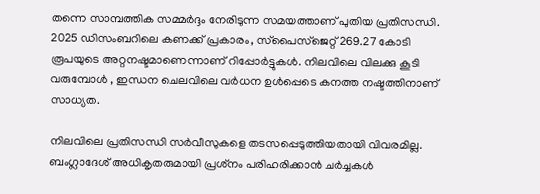തന്നെ സാമ്പത്തിക സമ്മർദ്ദം നേരിടുന്ന സമയത്താണ് പുതിയ പ്രതിസന്ധി. 2025 ഡിസംബറിലെ കണക്ക് പ്രകാരം, സ്‌പൈസ്‌ജെറ്റ് 269.27 കോടി രൂപയുടെ അറ്റനഷ്ടമാണെന്നാണ് റിപ്പോർട്ടുകൾ. നിലവിലെ വിലക്കു കൂടി വരുമ്പോൾ , ഇന്ധന ചെലവിലെ വർധന ഉൾപ്പെടെ കനത്ത നഷ്ടത്തിനാണ് സാധ്യത.

നിലവിലെ പ്രതിസന്ധി സർവീസുകളെ തടസപ്പെടുത്തിയതായി വിവരമില്ല. ബംഗ്ലാദേശ് അധികൃതരുമായി പ്രശ്‌നം പരിഹരിക്കാൻ ചർച്ചകൾ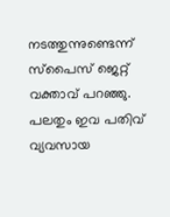നടത്തുന്നുണ്ടെന്ന് സ്‌പൈസ് ജെറ്റ് വക്താവ് പറഞ്ഞു. പലതും ഇവ പതിവ് വ്യവസായ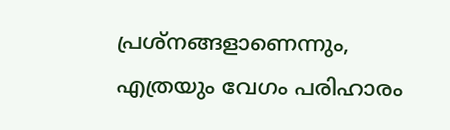പ്രശ്നങ്ങളാണെന്നും, എത്രയും വേഗം പരിഹാരം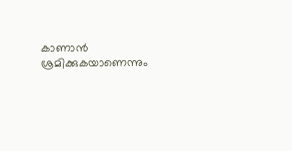കാണാൻ ശ്രമിക്കുകയാണെന്നും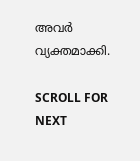അവർ വ്യക്തമാക്കി.

SCROLL FOR NEXT